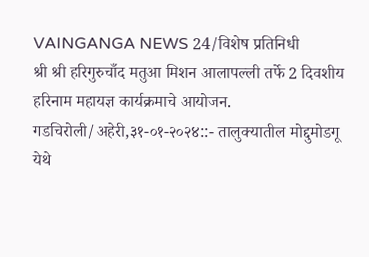VAINGANGA NEWS 24/विशेष प्रतिनिधी
श्री श्री हरिगुरुचाँद मतुआ मिशन आलापल्ली तर्फे 2 दिवशीय हरिनाम महायज्ञ कार्यक्रमाचे आयोजन.
गडचिरोली/अहेरी,३१-०१-२०२४::- तालुक्यातील मोद्दुमोडगू येथे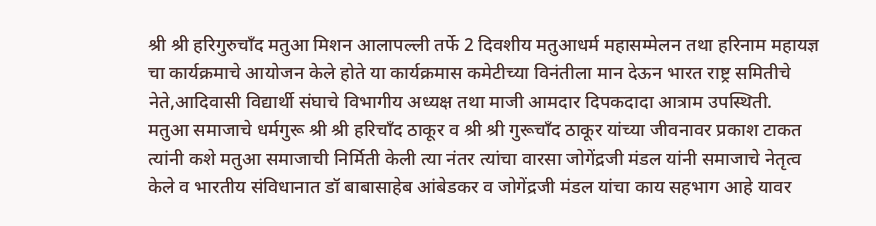श्री श्री हरिगुरुचाँद मतुआ मिशन आलापल्ली तर्फे 2 दिवशीय मतुआधर्म महासम्मेलन तथा हरिनाम महायज्ञ चा कार्यक्रमाचे आयोजन केले होते या कार्यक्रमास कमेटीच्या विनंतीला मान देऊन भारत राष्ट्र समितीचे नेते,आदिवासी विद्यार्थी संघाचे विभागीय अध्यक्ष तथा माजी आमदार दिपकदादा आत्राम उपस्थिती.
मतुआ समाजाचे धर्मगुरू श्री श्री हरिचाँद ठाकूर व श्री श्री गुरूचाँद ठाकूर यांच्या जीवनावर प्रकाश टाकत त्यांनी कशे मतुआ समाजाची निर्मिती केली त्या नंतर त्यांचा वारसा जोगेंद्रजी मंडल यांनी समाजाचे नेतृत्व केले व भारतीय संविधानात डॉ बाबासाहेब आंबेडकर व जोगेंद्रजी मंडल यांचा काय सहभाग आहे यावर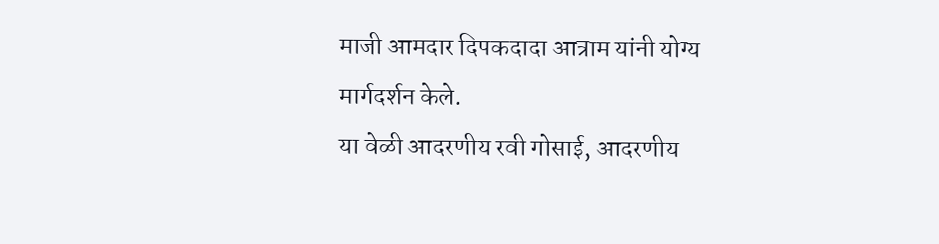माजी आमदार दिपकदादा आत्राम यांनी योग्य मार्गदर्शन केले.
या वेळी आदरणीय रवी गोसाई, आदरणीय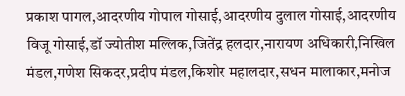प्रकाश पागल,आदरणीय गोपाल गोसाई,आदरणीय दुलाल गोसाई,आदरणीय विजू गोसाई,डॉ ज्योतीश मल्लिक,जितेंद्र हलदार,नारायण अधिकारी,निखिल मंडल,गणेश सिकदर,प्रदीप मंडल,किशोर महालदार,सधन मालाकार,मनोज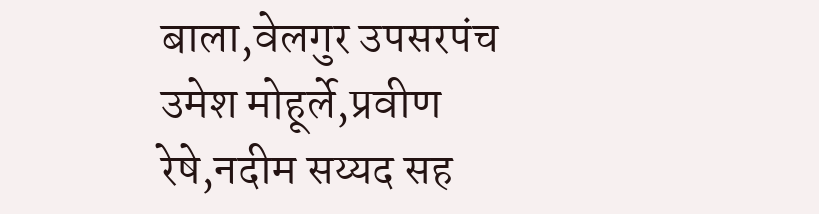बाला,वेलगुर उपसरपंच उमेश मोहूर्ले,प्रवीण रेषे,नदीम सय्यद सह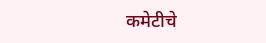कमेटीचे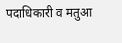पदाधिकारी व मतुआ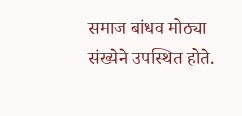समाज बांधव मोठ्या संख्येने उपस्थित होते.